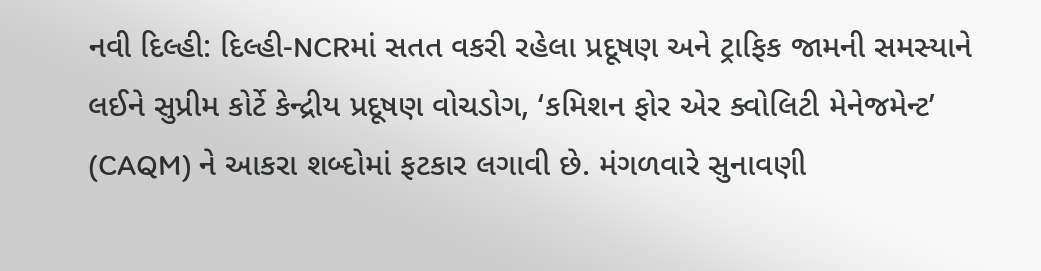નવી દિલ્હી: દિલ્હી-NCRમાં સતત વકરી રહેલા પ્રદૂષણ અને ટ્રાફિક જામની સમસ્યાને લઈને સુપ્રીમ કોર્ટે કેન્દ્રીય પ્રદૂષણ વોચડોગ, ‘કમિશન ફોર એર ક્વોલિટી મેનેજમેન્ટ’ (CAQM) ને આકરા શબ્દોમાં ફટકાર લગાવી છે. મંગળવારે સુનાવણી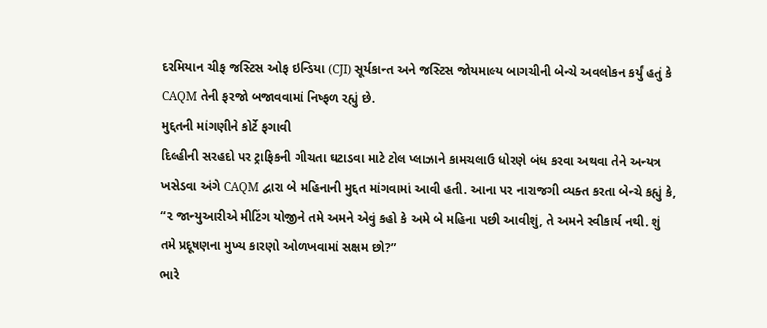દરમિયાન ચીફ જસ્ટિસ ઓફ ઇન્ડિયા (CJI) સૂર્યકાન્ત અને જસ્ટિસ જોયમાલ્ય બાગચીની બેન્ચે અવલોકન કર્યું હતું કે CAQM તેની ફરજો બજાવવામાં નિષ્ફળ રહ્યું છે.
મુદ્દતની માંગણીને કોર્ટે ફગાવી
દિલ્હીની સરહદો પર ટ્રાફિકની ગીચતા ઘટાડવા માટે ટોલ પ્લાઝાને કામચલાઉ ધોરણે બંધ કરવા અથવા તેને અન્યત્ર ખસેડવા અંગે CAQM દ્વારા બે મહિનાની મુદ્દત માંગવામાં આવી હતી. આના પર નારાજગી વ્યક્ત કરતા બેન્ચે કહ્યું કે, “૨ જાન્યુઆરીએ મીટિંગ યોજીને તમે અમને એવું કહો કે અમે બે મહિના પછી આવીશું, તે અમને સ્વીકાર્ય નથી. શું તમે પ્રદૂષણના મુખ્ય કારણો ઓળખવામાં સક્ષમ છો?”
ભારે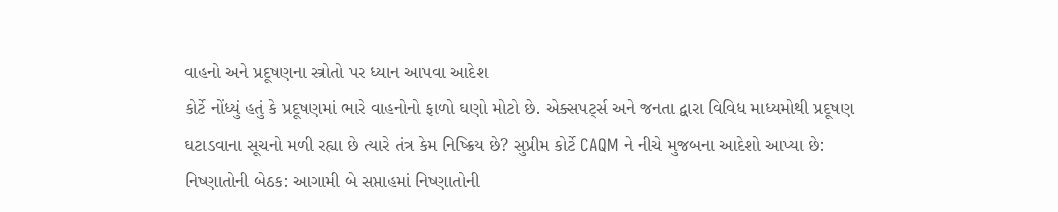વાહનો અને પ્રદૂષણના સ્ત્રોતો પર ધ્યાન આપવા આદેશ
કોર્ટે નોંધ્યું હતું કે પ્રદૂષણમાં ભારે વાહનોનો ફાળો ઘણો મોટો છે. એક્સપર્ટ્સ અને જનતા દ્વારા વિવિધ માધ્યમોથી પ્રદૂષણ ઘટાડવાના સૂચનો મળી રહ્યા છે ત્યારે તંત્ર કેમ નિષ્ક્રિય છે? સુપ્રીમ કોર્ટે CAQM ને નીચે મુજબના આદેશો આપ્યા છે:
નિષ્ણાતોની બેઠક: આગામી બે સપ્તાહમાં નિષ્ણાતોની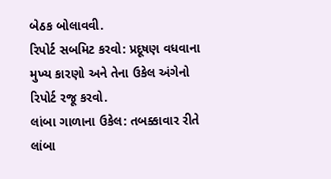બેઠક બોલાવવી.
રિપોર્ટ સબમિટ કરવો: પ્રદૂષણ વધવાના મુખ્ય કારણો અને તેના ઉકેલ અંગેનો રિપોર્ટ રજૂ કરવો.
લાંબા ગાળાના ઉકેલ: તબક્કાવાર રીતે લાંબા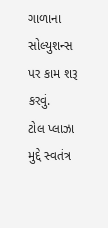ગાળાના સોલ્યુશન્સ પર કામ શરૂ કરવું.
ટોલ પ્લાઝા મુદ્દે સ્વતંત્ર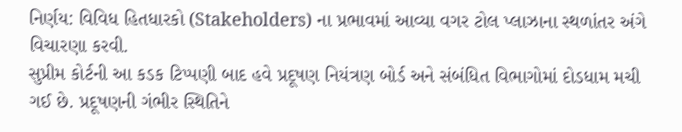નિર્ણય: વિવિધ હિતધારકો (Stakeholders) ના પ્રભાવમાં આવ્યા વગર ટોલ પ્લાઝાના સ્થળાંતર અંગે વિચારણા કરવી.
સુપ્રીમ કોર્ટની આ કડક ટિપ્પણી બાદ હવે પ્રદૂષણ નિયંત્રણ બોર્ડ અને સંબંધિત વિભાગોમાં દોડધામ મચી ગઈ છે. પ્રદૂષણની ગંભીર સ્થિતિને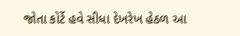જોતા કોર્ટે હવે સીધા દેખરેખ હેઠળ આ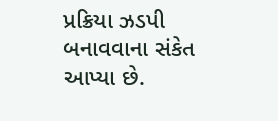પ્રક્રિયા ઝડપી બનાવવાના સંકેત આપ્યા છે.